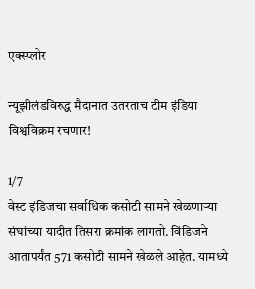एक्स्प्लोर

न्यूझीलंडविरुद्ध मैदानात उतरताच टीम इंडिया विश्वविक्रम रचणार!

1/7
वेस्ट इंडिजचा सर्वाधिक कसोटी सामने खेळणाऱ्या संघांच्या यादीत तिसरा क्रमांक लागतो. विंडिजने आतापर्यंत 571 कसोटी सामने खेळले आहेत. यामध्ये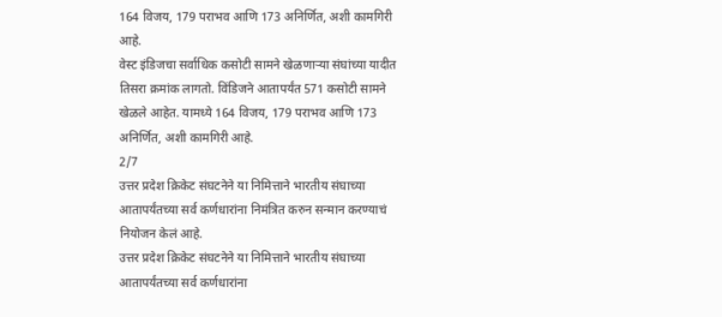164 विजय, 179 पराभव आणि 173 अनिर्णित, अशी कामगिरी आहे.
वेस्ट इंडिजचा सर्वाधिक कसोटी सामने खेळणाऱ्या संघांच्या यादीत तिसरा क्रमांक लागतो. विंडिजने आतापर्यंत 571 कसोटी सामने खेळले आहेत. यामध्ये 164 विजय, 179 पराभव आणि 173 अनिर्णित, अशी कामगिरी आहे.
2/7
उत्तर प्रदेश क्रिकेट संघटनेने या निमित्ताने भारतीय संघाच्या आतापर्यंतच्या सर्व कर्णधारांना निमंत्रित करुन सन्मान करण्याचं नियोजन केलं आहे.
उत्तर प्रदेश क्रिकेट संघटनेने या निमित्ताने भारतीय संघाच्या आतापर्यंतच्या सर्व कर्णधारांना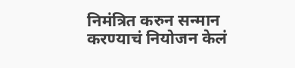निमंत्रित करुन सन्मान करण्याचं नियोजन केलं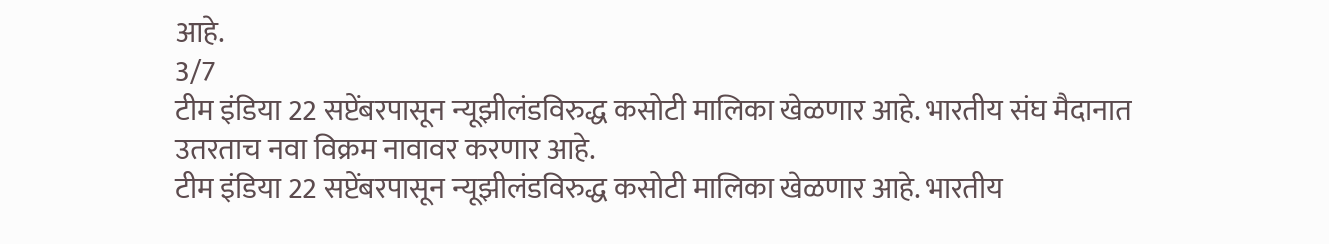आहे.
3/7
टीम इंडिया 22 सप्टेंबरपासून न्यूझीलंडविरुद्ध कसोटी मालिका खेळणार आहे. भारतीय संघ मैदानात उतरताच नवा विक्रम नावावर करणार आहे.
टीम इंडिया 22 सप्टेंबरपासून न्यूझीलंडविरुद्ध कसोटी मालिका खेळणार आहे. भारतीय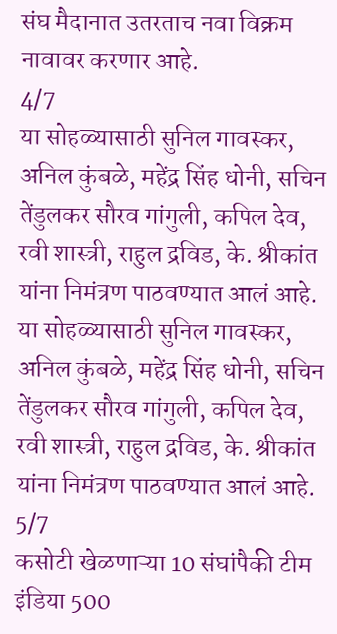संघ मैदानात उतरताच नवा विक्रम नावावर करणार आहे.
4/7
या सोहळ्यासाठी सुनिल गावस्कर, अनिल कुंबळे, महेंद्र सिंह धोनी, सचिन तेंडुलकर सौरव गांगुली, कपिल देव, रवी शास्त्री, राहुल द्रविड, के. श्रीकांत यांना निमंत्रण पाठवण्यात आलं आहे.
या सोहळ्यासाठी सुनिल गावस्कर, अनिल कुंबळे, महेंद्र सिंह धोनी, सचिन तेंडुलकर सौरव गांगुली, कपिल देव, रवी शास्त्री, राहुल द्रविड, के. श्रीकांत यांना निमंत्रण पाठवण्यात आलं आहे.
5/7
कसोटी खेळणाऱ्या 10 संघांपैकी टीम इंडिया 500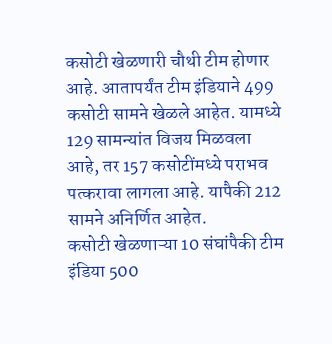कसोटी खेळणारी चौथी टीम होणार आहे. आतापर्यंत टीम इंडियाने 499 कसोटी सामने खेळले आहेत. यामध्ये 129 सामन्यांत विजय मिळवला आहे, तर 157 कसोटींमध्ये पराभव पत्करावा लागला आहे. यापैकी 212 सामने अनिर्णित आहेत.
कसोटी खेळणाऱ्या 10 संघांपैकी टीम इंडिया 500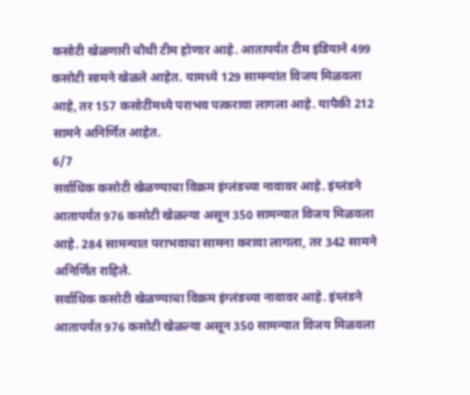कसोटी खेळणारी चौथी टीम होणार आहे. आतापर्यंत टीम इंडियाने 499 कसोटी सामने खेळले आहेत. यामध्ये 129 सामन्यांत विजय मिळवला आहे, तर 157 कसोटींमध्ये पराभव पत्करावा लागला आहे. यापैकी 212 सामने अनिर्णित आहेत.
6/7
सर्वाधिक कसोटी खेळण्याचा विक्रम इंग्लंडच्या नावावर आहे. इंग्लंडने आतापर्यंत 976 कसोटी खेळल्या असून 350 सामन्यात विजय मिळवला आहे. 284 सामन्यात पराभवाचा सामना करावा लागला, तर 342 सामने अनिर्णित राहिले.
सर्वाधिक कसोटी खेळण्याचा विक्रम इंग्लंडच्या नावावर आहे. इंग्लंडने आतापर्यंत 976 कसोटी खेळल्या असून 350 सामन्यात विजय मिळवला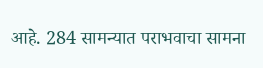आहे. 284 सामन्यात पराभवाचा सामना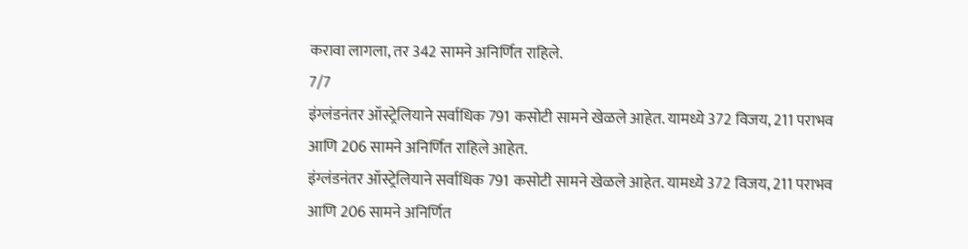करावा लागला, तर 342 सामने अनिर्णित राहिले.
7/7
इंग्लंडनंतर ऑस्ट्रेलियाने सर्वाधिक 791 कसोटी सामने खेळले आहेत. यामध्ये 372 विजय, 211 पराभव आणि 206 सामने अनिर्णित राहिले आहेत.
इंग्लंडनंतर ऑस्ट्रेलियाने सर्वाधिक 791 कसोटी सामने खेळले आहेत. यामध्ये 372 विजय, 211 पराभव आणि 206 सामने अनिर्णित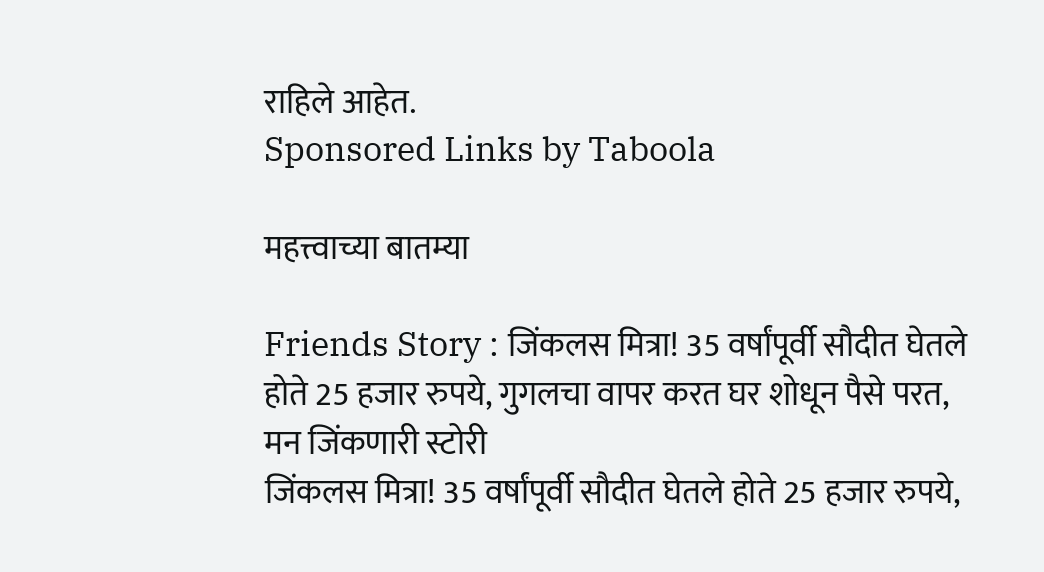राहिले आहेत.
Sponsored Links by Taboola

महत्त्वाच्या बातम्या

Friends Story : जिंकलस मित्रा! 35 वर्षांपूर्वी सौदीत घेतले होते 25 हजार रुपये, गुगलचा वापर करत घर शोधून पैसे परत, मन जिंकणारी स्टोरी
जिंकलस मित्रा! 35 वर्षांपूर्वी सौदीत घेतले होते 25 हजार रुपये,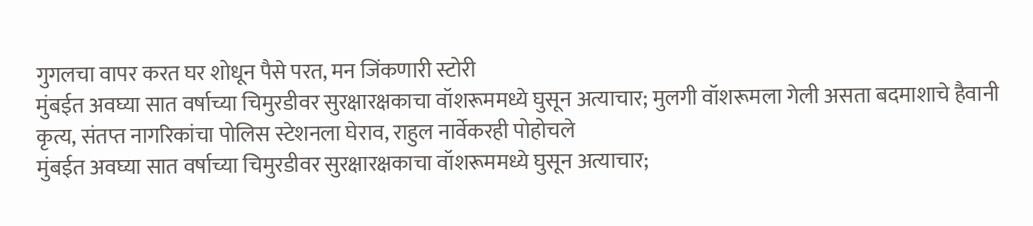गुगलचा वापर करत घर शोधून पैसे परत, मन जिंकणारी स्टोरी
मुंबईत अवघ्या सात वर्षाच्या चिमुरडीवर सुरक्षारक्षकाचा वॉशरूममध्ये घुसून अत्याचार; मुलगी वॉशरूमला गेली असता बदमाशाचे हैवानी कृत्य, संतप्त नागरिकांचा पोलिस स्टेशनला घेराव, राहुल नार्वेकरही पोहोचले
मुंबईत अवघ्या सात वर्षाच्या चिमुरडीवर सुरक्षारक्षकाचा वॉशरूममध्ये घुसून अत्याचार;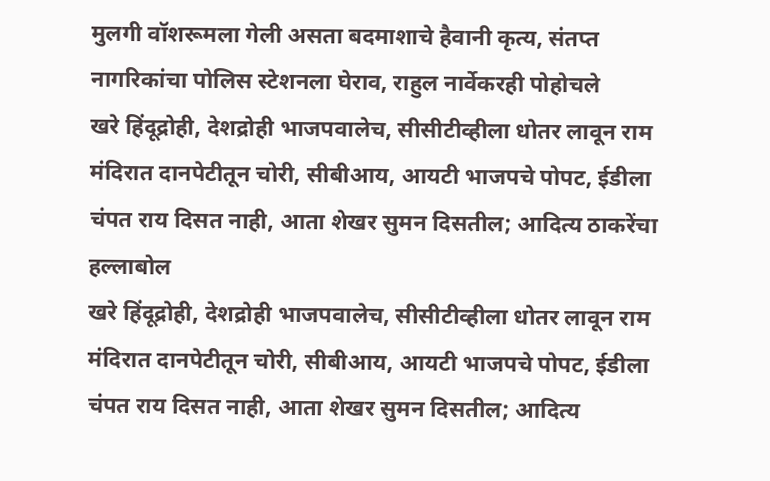मुलगी वॉशरूमला गेली असता बदमाशाचे हैवानी कृत्य, संतप्त नागरिकांचा पोलिस स्टेशनला घेराव, राहुल नार्वेकरही पोहोचले
खरे हिंदूद्रोही, देशद्रोही भाजपवालेच, सीसीटीव्हीला धोतर लावून राम मंदिरात दानपेटीतून चोरी, सीबीआय, आयटी भाजपचे पोपट, ईडीला चंपत राय दिसत नाही, आता शेखर सुमन दिसतील; आदित्य ठाकरेंचा हल्लाबोल
खरे हिंदूद्रोही, देशद्रोही भाजपवालेच, सीसीटीव्हीला धोतर लावून राम मंदिरात दानपेटीतून चोरी, सीबीआय, आयटी भाजपचे पोपट, ईडीला चंपत राय दिसत नाही, आता शेखर सुमन दिसतील; आदित्य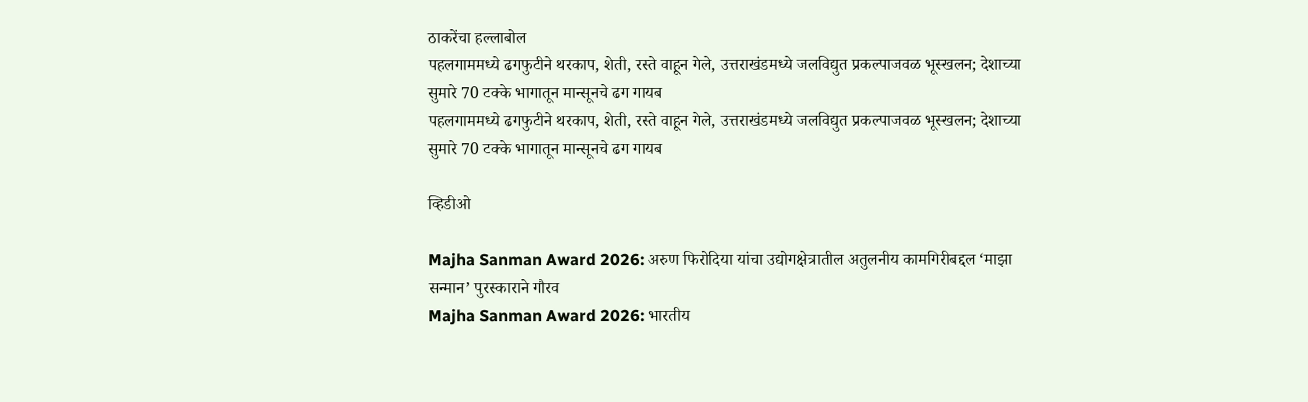ठाकरेंचा हल्लाबोल
पहलगाममध्ये ढगफुटीने थरकाप, शेती, रस्ते वाहून गेले, उत्तराखंडमध्ये जलविद्युत प्रकल्पाजवळ भूस्खलन; देशाच्या सुमारे 70 टक्के भागातून मान्सूनचे ढग गायब
पहलगाममध्ये ढगफुटीने थरकाप, शेती, रस्ते वाहून गेले, उत्तराखंडमध्ये जलविद्युत प्रकल्पाजवळ भूस्खलन; देशाच्या सुमारे 70 टक्के भागातून मान्सूनचे ढग गायब

व्हिडीओ

Majha Sanman Award 2026: अरुण फिरोदिया यांचा उद्योगक्षेत्रातील अतुलनीय कामगिरीबद्दल ‘माझा सन्मान’ पुरस्काराने गौरव
Majha Sanman Award 2026: भारतीय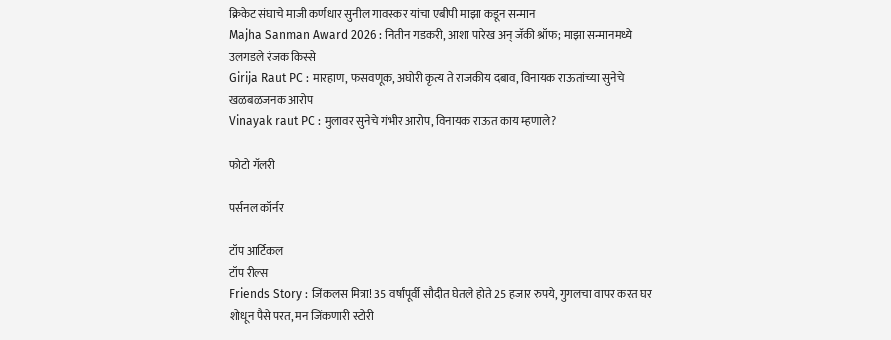क्रिकेट संघाचे माजी कर्णधार सुनील गावस्कर यांचा एबीपी माझा कडून सन्मान
Majha Sanman Award 2026 : नितीन गडकरी, आशा पारेख अन् जॅकी श्रॉफ; माझा सन्मानमध्ये उलगडले रंजक किस्से
Girija Raut PC : मारहाण, फसवणूक, अघोरी कृत्य ते राजकीय दबाव, विनायक राऊतांच्या सुनेचे खळबळजनक आरोप
Vinayak raut PC : मुलावर सुनेचे गंभीर आरोप, विनायक राऊत काय म्हणाले?

फोटो गॅलरी

पर्सनल कॉर्नर

टॉप आर्टिकल
टॉप रील्स
Friends Story : जिंकलस मित्रा! 35 वर्षांपूर्वी सौदीत घेतले होते 25 हजार रुपये, गुगलचा वापर करत घर शोधून पैसे परत, मन जिंकणारी स्टोरी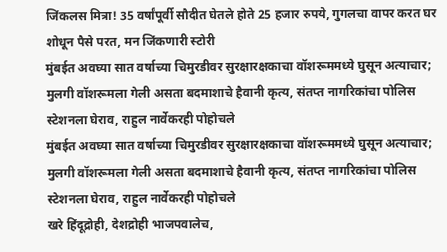जिंकलस मित्रा! 35 वर्षांपूर्वी सौदीत घेतले होते 25 हजार रुपये, गुगलचा वापर करत घर शोधून पैसे परत, मन जिंकणारी स्टोरी
मुंबईत अवघ्या सात वर्षाच्या चिमुरडीवर सुरक्षारक्षकाचा वॉशरूममध्ये घुसून अत्याचार; मुलगी वॉशरूमला गेली असता बदमाशाचे हैवानी कृत्य, संतप्त नागरिकांचा पोलिस स्टेशनला घेराव, राहुल नार्वेकरही पोहोचले
मुंबईत अवघ्या सात वर्षाच्या चिमुरडीवर सुरक्षारक्षकाचा वॉशरूममध्ये घुसून अत्याचार; मुलगी वॉशरूमला गेली असता बदमाशाचे हैवानी कृत्य, संतप्त नागरिकांचा पोलिस स्टेशनला घेराव, राहुल नार्वेकरही पोहोचले
खरे हिंदूद्रोही, देशद्रोही भाजपवालेच,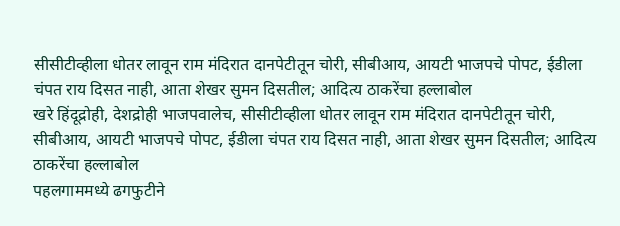सीसीटीव्हीला धोतर लावून राम मंदिरात दानपेटीतून चोरी, सीबीआय, आयटी भाजपचे पोपट, ईडीला चंपत राय दिसत नाही, आता शेखर सुमन दिसतील; आदित्य ठाकरेंचा हल्लाबोल
खरे हिंदूद्रोही, देशद्रोही भाजपवालेच, सीसीटीव्हीला धोतर लावून राम मंदिरात दानपेटीतून चोरी, सीबीआय, आयटी भाजपचे पोपट, ईडीला चंपत राय दिसत नाही, आता शेखर सुमन दिसतील; आदित्य ठाकरेंचा हल्लाबोल
पहलगाममध्ये ढगफुटीने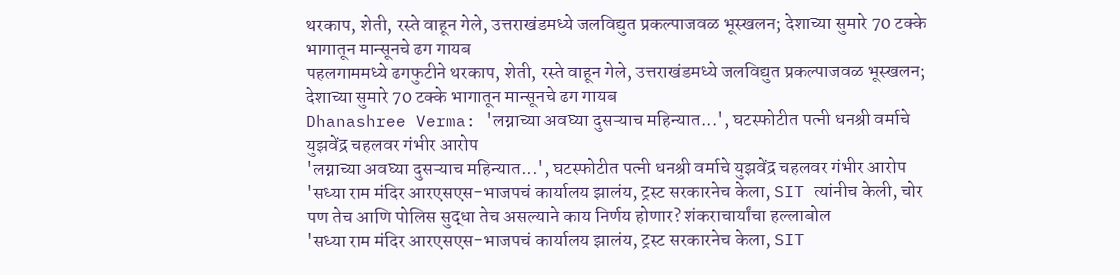थरकाप, शेती, रस्ते वाहून गेले, उत्तराखंडमध्ये जलविद्युत प्रकल्पाजवळ भूस्खलन; देशाच्या सुमारे 70 टक्के भागातून मान्सूनचे ढग गायब
पहलगाममध्ये ढगफुटीने थरकाप, शेती, रस्ते वाहून गेले, उत्तराखंडमध्ये जलविद्युत प्रकल्पाजवळ भूस्खलन; देशाच्या सुमारे 70 टक्के भागातून मान्सूनचे ढग गायब
Dhanashree Verma: 'लग्नाच्या अवघ्या दुसऱ्याच महिन्यात...', घटस्फोटीत पत्नी धनश्री वर्माचे युझवेंद्र चहलवर गंभीर आरोप
'लग्नाच्या अवघ्या दुसऱ्याच महिन्यात...', घटस्फोटीत पत्नी धनश्री वर्माचे युझवेंद्र चहलवर गंभीर आरोप
'सध्या राम मंदिर आरएसएस-भाजपचं कार्यालय झालंय, ट्रस्ट सरकारनेच केला, SIT त्यांनीच केली, चोर पण तेच आणि पोलिस सुद्धा तेच असल्याने काय निर्णय होणार? शंकराचार्यांचा हल्लाबोल
'सध्या राम मंदिर आरएसएस-भाजपचं कार्यालय झालंय, ट्रस्ट सरकारनेच केला, SIT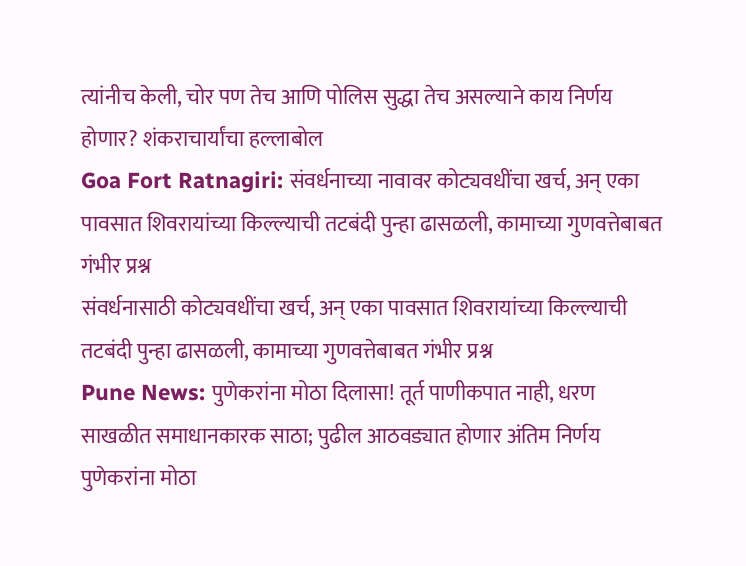त्यांनीच केली, चोर पण तेच आणि पोलिस सुद्धा तेच असल्याने काय निर्णय होणार? शंकराचार्यांचा हल्लाबोल
Goa Fort Ratnagiri: संवर्धनाच्या नावावर कोट्यवधींचा खर्च, अन् एका पावसात शिवरायांच्या किल्ल्याची तटबंदी पुन्हा ढासळली, कामाच्या गुणवत्तेबाबत गंभीर प्रश्न
संवर्धनासाठी कोट्यवधींचा खर्च, अन् एका पावसात शिवरायांच्या किल्ल्याची तटबंदी पुन्हा ढासळली, कामाच्या गुणवत्तेबाबत गंभीर प्रश्न
Pune News: पुणेकरांना मोठा दिलासा! तूर्त पाणीकपात नाही, धरण साखळीत समाधानकारक साठा; पुढील आठवड्यात होणार अंतिम निर्णय
पुणेकरांना मोठा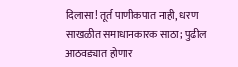दिलासा! तूर्त पाणीकपात नाही, धरण साखळीत समाधानकारक साठा; पुढील आठवड्यात होणार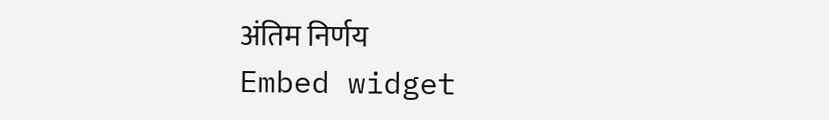अंतिम निर्णय
Embed widget